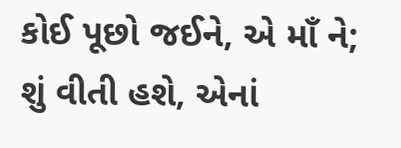કોઈ પૂછો જઈને, એ માઁ ને;
શું વીતી હશે, એનાં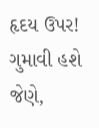હૃદય ઉપર!
ગુમાવી હશે જેણે,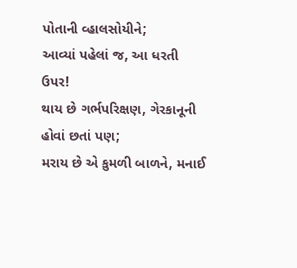પોતાની વ્હાલસોયીને;
આવ્યાં પહેલાં જ, આ ધરતી ઉપર!
થાય છે ગર્ભપરિક્ષણ, ગેરકાનૂની હોવાં છતાં પણ;
મરાય છે એ કુમળી બાળને, મનાઈ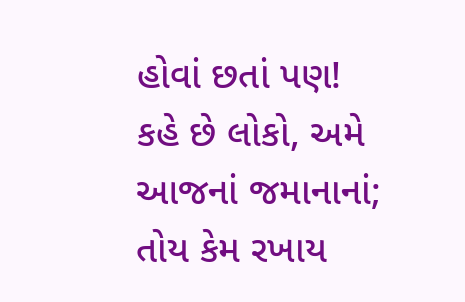હોવાં છતાં પણ!
કહે છે લોકો, અમે આજનાં જમાનાનાં;
તોય કેમ રખાય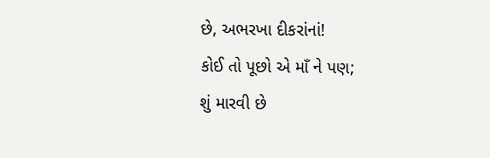છે, અભરખા દીકરાંનાં!
કોઈ તો પૂછો એ માઁ ને પણ;
શું મારવી છે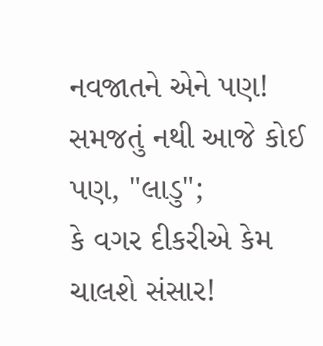નવજાતને એને પણ!
સમજતું નથી આજે કોઈ પણ, "લાડુ";
કે વગર દીકરીએ કેમ ચાલશે સંસાર!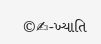©✍-ખ્યાતિ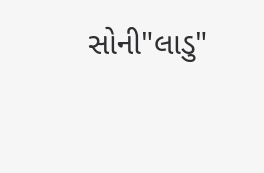સોની"લાડુ"